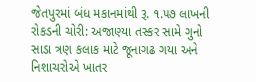જેતપુરમાં બંધ મકાનમાંથી રૂ. ૧.૫૭ લાખની રોકડની ચોરી: અજાણ્યા તસ્કર સામે ગુનો
સાડા ત્રણ કલાક માટે જૂનાગઢ ગયા અને નિશાચરોએ ખાતર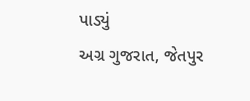પાડ્યું
અગ્ર ગુજરાત, જેતપુર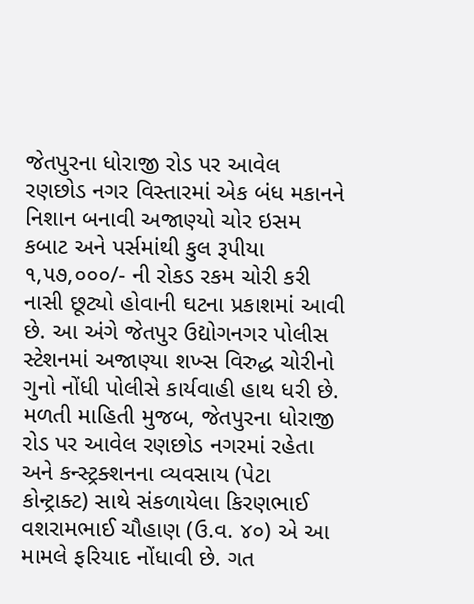જેતપુરના ધોરાજી રોડ પર આવેલ રણછોડ નગર વિસ્તારમાં એક બંધ મકાનને નિશાન બનાવી અજાણ્યો ચોર ઇસમ કબાટ અને પર્સમાંથી કુલ રૂપીયા ૧,૫૭,૦૦૦/- ની રોકડ રકમ ચોરી કરી નાસી છૂટ્યો હોવાની ઘટના પ્રકાશમાં આવી છે. આ અંગે જેતપુર ઉદ્યોગનગર પોલીસ સ્ટેશનમાં અજાણ્યા શખ્સ વિરુદ્ધ ચોરીનો ગુનો નોંધી પોલીસે કાર્યવાહી હાથ ધરી છે.
મળતી માહિતી મુજબ, જેતપુરના ધોરાજી રોડ પર આવેલ રણછોડ નગરમાં રહેતા અને કન્સ્ટ્રક્શનના વ્યવસાય (પેટા કોન્ટ્રાક્ટ) સાથે સંકળાયેલા કિરણભાઈ વશરામભાઈ ચૌહાણ (ઉ.વ. ૪૦) એ આ મામલે ફરિયાદ નોંધાવી છે. ગત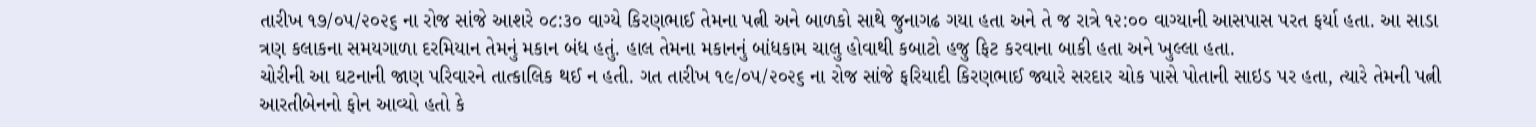તારીખ ૧૭/૦૫/૨૦૨૬ ના રોજ સાંજે આશરે ૦૮:૩૦ વાગ્યે કિરણભાઈ તેમના પત્ની અને બાળકો સાથે જુનાગઢ ગયા હતા અને તે જ રાત્રે ૧૨:૦૦ વાગ્યાની આસપાસ પરત ફર્યા હતા. આ સાડા ત્રણ કલાકના સમયગાળા દરમિયાન તેમનું મકાન બંધ હતું. હાલ તેમના મકાનનું બાંધકામ ચાલુ હોવાથી કબાટો હજુ ફિટ કરવાના બાકી હતા અને ખુલ્લા હતા.
ચોરીની આ ઘટનાની જાણ પરિવારને તાત્કાલિક થઈ ન હતી. ગત તારીખ ૧૯/૦૫/૨૦૨૬ ના રોજ સાંજે ફરિયાદી કિરણભાઈ જ્યારે સરદાર ચોક પાસે પોતાની સાઇડ પર હતા, ત્યારે તેમની પત્ની આરતીબેનનો ફોન આવ્યો હતો કે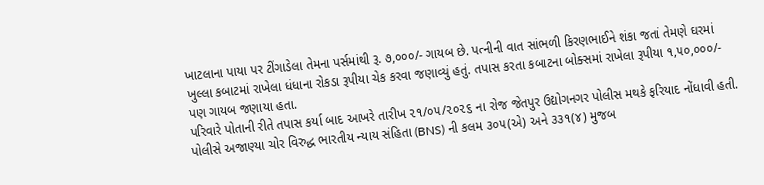ખાટલાના પાયા પર ટીંગાડેલા તેમના પર્સમાંથી રૂ. ૭,૦૦૦/- ગાયબ છે. પત્નીની વાત સાંભળી કિરણભાઈને શંકા જતાં તેમણે ઘરમાં ખુલ્લા કબાટમાં રાખેલા ધંધાના રોકડા રૂપીયા ચેક કરવા જણાવ્યું હતું. તપાસ કરતા કબાટના બોક્સમાં રાખેલા રૂપીયા ૧,૫૦,૦૦૦/- પણ ગાયબ જણાયા હતા.
પરિવારે પોતાની રીતે તપાસ કર્યા બાદ આખરે તારીખ ૨૧/૦૫/૨૦૨૬ ના રોજ જેતપુર ઉદ્યોગનગર પોલીસ મથકે ફરિયાદ નોંધાવી હતી. પોલીસે અજાણ્યા ચોર વિરુદ્ધ ભારતીય ન્યાય સંહિતા (BNS) ની કલમ ૩૦૫(એ) અને ૩૩૧(૪) મુજબ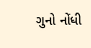ગુનો નોંધી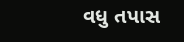વધુ તપાસ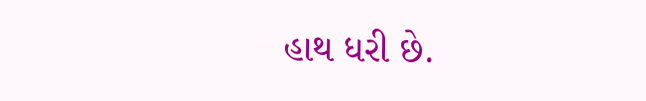હાથ ધરી છે.